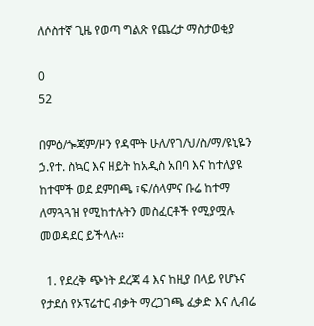ለሶስተኛ ጊዜ የወጣ ግልጽ የጨረታ ማስታወቂያ

0
52

በምዕ/ጐጃም/ዞን የዳሞት ሁለ/የገ/ህ/ስ/ማ/ዩኒዬን ኃ.የተ. ስኳር እና ዘይት ከአዲስ አበባ እና ከተለያዩ ከተሞች ወደ ደምበጫ ፣ፍ/ሰላምና ቡሬ ከተማ ለማጓጓዝ የሚከተሉትን መስፈርቶች የሚያሟሉ መወዳደር ይችላሉ፡፡

  1. የደረቅ ጭነት ደረጃ 4 እና ከዚያ በላይ የሆኑና የታደሰ የኦፕሬተር ብቃት ማረጋገጫ ፈቃድ እና ሊብሬ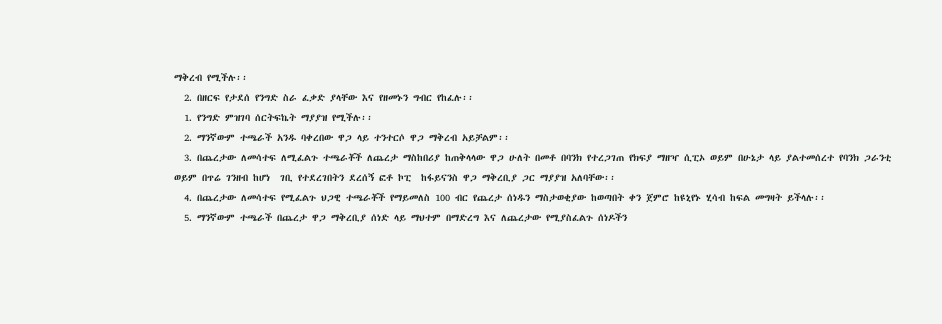ማቅረብ የሚችሉ፡፡
  2. በዘርፍ የታደሰ የንግድ ስራ ፈቃድ ያላቸው እና የዘመኑን ግብር የከፈሉ፡፡
  1. የንግድ ምዝገባ ሰርትፍኬት ማያያዝ የሚችሉ፡፡
  2. ማንኛውም ተጫራች አንዱ ባቀረበው ዋጋ ላይ ተንተርሶ ዋጋ ማቅረብ አይቻልም፡፡
  3. በጨረታው ለመሳተፍ ለሚፈልጉ ተጫራቾች ለጨረታ ማስከበሪያ ከጠቅላላው ዋጋ ሁለት በመቶ በባንክ የተረጋገጠ የክፍያ ማዘዣ ሲፒኦ ወይም በሁኔታ ላይ ያልተመሰረተ የባንክ ጋራንቲ  ወይም በጥሬ ገንዘብ ከሆነ  ገቢ የተደረገበትን ደረሰኝ ፎቶ ኮፒ  ከፋይናንስ ዋጋ ማቅረቢያ ጋር ማያያዝ አለባቸው፡፡
  4. በጨረታው ለመሳተፍ የሚፈልጉ ህጋዊ ተጫራቾች የማይመለስ 100 ብር የጨረታ ሰነዱን ማስታወቂያው ከወጣበት ቀን ጀምሮ ከዩኒየኑ ሂሳብ ከፍል መግዛት ይችላሉ፡፡
  5. ማንኛውም ተጫራች በጨረታ ዋጋ ማቅረቢያ ሰነድ ላይ ማህተም በማድረግ እና ለጨረታው የሚያስፈልጉ ሰነዶችን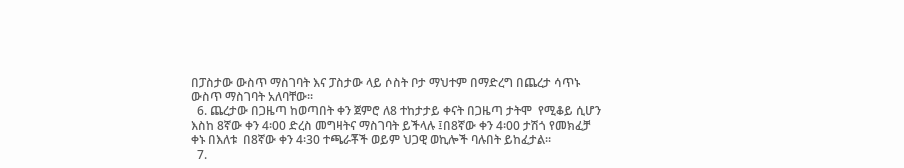በፓስታው ውስጥ ማስገባት እና ፓስታው ላይ ሶስት ቦታ ማህተም በማድረግ በጨረታ ሳጥኑ ውስጥ ማስገባት አለባቸው፡፡
  6. ጨረታው በጋዜጣ ከወጣበት ቀን ጀምሮ ለ8 ተከታታይ ቀናት በጋዜጣ ታትሞ  የሚቆይ ሲሆን እስከ 8ኛው ቀን 4፡00 ድረስ መግዛትና ማስገባት ይችላሉ ፤በ8ኛው ቀን 4፡00 ታሽጎ የመክፈቻ ቀኑ በእለቱ  በ8ኛው ቀን 4፡30 ተጫራቾች ወይም ህጋዊ ወኪሎች ባሉበት ይከፈታል፡፡
  7.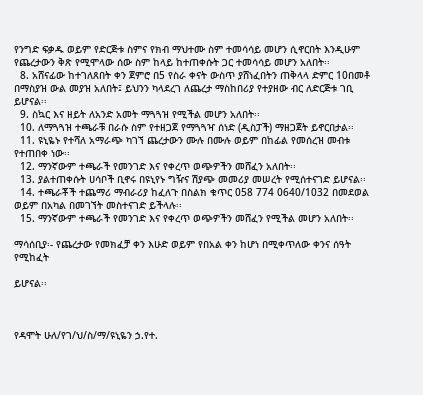የንግድ ፍቃዱ ወይም የድርጅቱ ስምና የክብ ማህተሙ ስም ተመሳሳይ መሆን ሲኖርበት እንዲሁም የጨረታውን ቅጽ የሚሞላው ሰው ስም ከላይ ከተጠቀሱት ጋር ተመሳሳይ መሆን አለበት፡፡
  8. አሸናፊው ከተገለጸበት ቀን ጀምሮ በ5 የስራ ቀናት ውስጥ ያሸነፈበትን ጠቅላላ ድምር 10በመቶ በማስያዝ ውል መያዝ አለበት፤ ይህንን ካላደረገ ለጨረታ ማስከበሪያ የተያዘው ብር ለድርጅቱ ገቢ ይሆናል፡፡
  9. ስኳር እና ዘይት ለአንድ አመት ማጓጓዝ የሚችል መሆን አለበት፡፡
  10. ለማጓጓዝ ተጫራቹ በራሱ ስም የተዘጋጀ የማጓጓዣ ሰነድ (ዲስፓች) ማዘጋጀት ይኖርበታል፡፡
  11. ዩኒዬኑ የተሻለ አማራጭ ካገኘ ጨረታውን ሙሉ በሙሉ ወይም በከፊል የመሰረዝ መብቱ የተጠበቀ ነው፡፡
  12. ማንኛውም ተጫራች የመንገድ እና የቀረጥ ወጭዎችን መሸፈን አለበት፡፡
  13. ያልተጠቀሱት ሀሳቦች ቢኖሩ በዩኒየኑ ግዥና ሽያጭ መመሪያ መሠረት የሚሰተናገድ ይሆናል፡፡
  14. ተጫራቾች ተጨማሪ ማብራሪያ ከፈለጉ በስልክ ቁጥር 058 774 0640/1032 በመደወል ወይም በአካል በመገኘት መስተናገድ ይችላሉ፡፡
  15. ማንኛውም ተጫራች የመንገድ እና የቀረጥ ወጭዎችን መሸፈን የሚችል መሆን አለበት፡፡

ማሳሰቢያ፡- የጨረታው የመክፈቻ ቀን እሁድ ወይም የበአል ቀን ከሆነ በሚቀጥለው ቀንና ሰዓት የሚከፈት

ይሆናል፡፡



የዳሞት ሁለ/የገ/ህ/ስ/ማ/ዩኒዬን ኃ.የተ.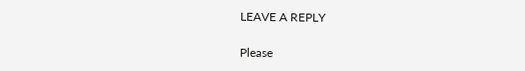LEAVE A REPLY

Please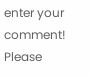enter your comment!
Please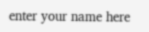enter your name here